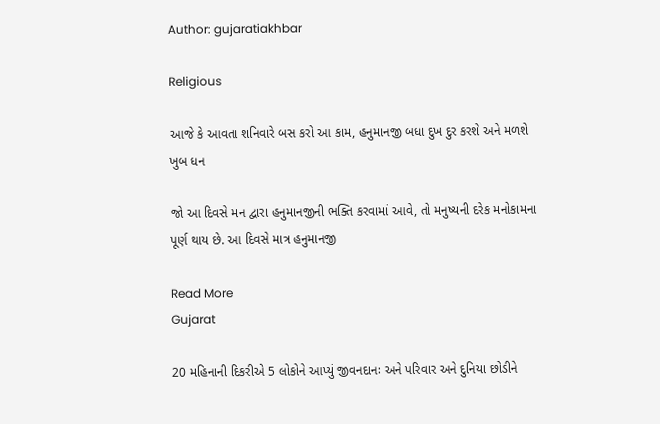Author: gujaratiakhbar

Religious

આજે કે આવતા શનિવારે બસ કરો આ કામ, હનુમાનજી બધા દુખ દુર કરશે અને મળશે ખુબ ધન

જો આ દિવસે મન દ્વારા હનુમાનજીની ભક્તિ કરવામાં આવે, તો મનુષ્યની દરેક મનોકામના પૂર્ણ થાય છે. આ દિવસે માત્ર હનુમાનજી

Read More
Gujarat

20 મહિનાની દિકરીએ 5 લોકોને આપ્યું જીવનદાનઃ અને પરિવાર અને દુનિયા છોડીને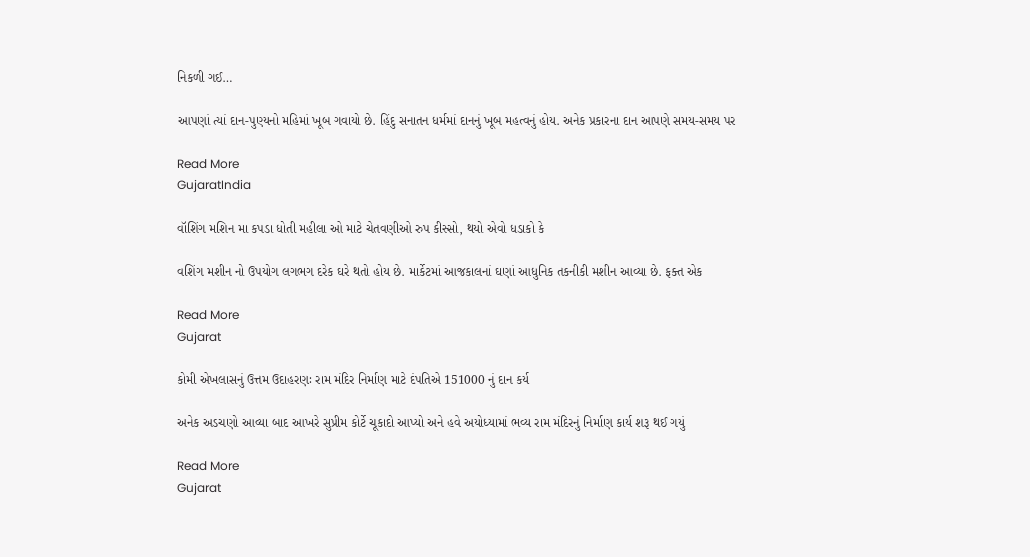નિકળી ગઈ…

આપણાં ત્યાં દાન-પુણ્યનો મહિમાં ખૂબ ગવાયો છે. હિંદુ સનાતન ધર્મમાં દાનનું ખૂબ મહત્વનું હોય. અનેક પ્રકારના દાન આપણે સમય-સમય પર

Read More
GujaratIndia

વૉશિંગ મશિન મા કપડા ધોતી મહીલા ઓ માટે ચેતવણીઓ રુપ કીસ્સો, થયો એવો ધડાકો કે

વશિંગ મશીન નો ઉપયોગ લગભગ દરેક ઘરે થતો હોય છે. માર્કેટમાં આજકાલનાં ઘણાં આધુનિક તકનીકી મશીન આવ્યા છે. ફક્ત એક

Read More
Gujarat

કોમી એખલાસનું ઉત્તમ ઉદાહરણઃ રામ મંદિર નિર્માણ માટે દંપતિએ 151000 નું દાન કર્ય

અનેક અડચણો આવ્યા બાદ આખરે સુપ્રીમ કોર્ટે ચૂકાદો આપ્યો અને હવે અયોધ્યામાં ભવ્ય રામ મંદિરનું નિર્માણ કાર્ય શરૂ થઈ ગયું

Read More
Gujarat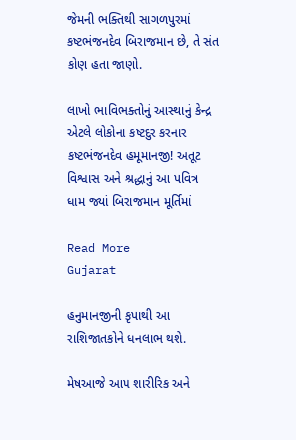જેમની ભક્તિથી સાગળપુરમાં કષ્ટભંજનદેવ બિરાજમાન છે, તે સંત કોણ હતા જાણો.

લાખો ભાવિભક્તોનું આસ્થાનું કેન્દ્ર એટલે લોકોના કષ્ટદુર કરનાર કષ્ટભંજનદેવ હમૂમાનજી! અતૂટ વિશ્વાસ અને શ્રદ્ધાનું આ પવિત્ર ધામ જ્યાં બિરાજમાન મૂર્તિમાં

Read More
Gujarat

હનુમાનજીની કૃપાથી આ રાશિજાતકોને ધનલાભ થશે.

મેષઆજે આ૫ શારીરિક અને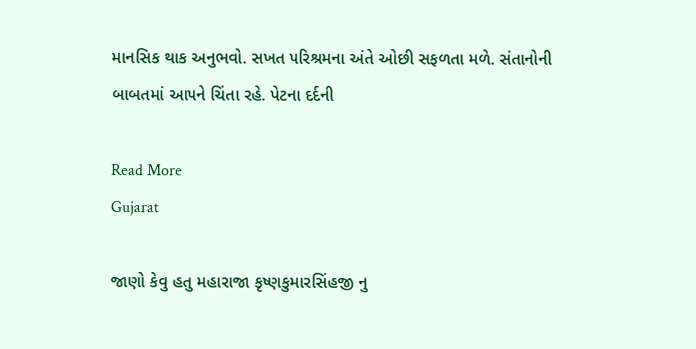માનસિક થાક અનુભવો. સખત ૫રિશ્રમના અંતે ઓછી સફળતા મળે. સંતાનોની બાબતમાં આ૫ને ચિંતા રહે. પેટના દર્દની

Read More
Gujarat

જાણો કેવુ હતુ મહારાજા કૃષ્ણકુમારસિંહજી નુ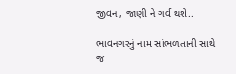જીવન, જાણી ને ગર્વ થશે..

ભાવનગરનું નામ સાંભળતાની સાથે જ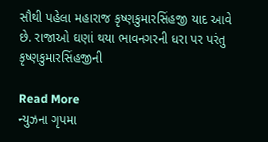સૌથી પહેલા મહારાજ કૃષ્ણકુમારસિંહજી યાદ આવે છે. રાજાઓ ઘણાં થયા ભાવનગરની ધરા પર પરંતુ કૃષ્ણકુમારસિંહજીની

Read More
ન્યુઝના ગૃપમા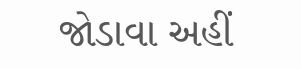જોડાવા અહીં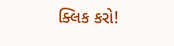ક્લિક કરો!